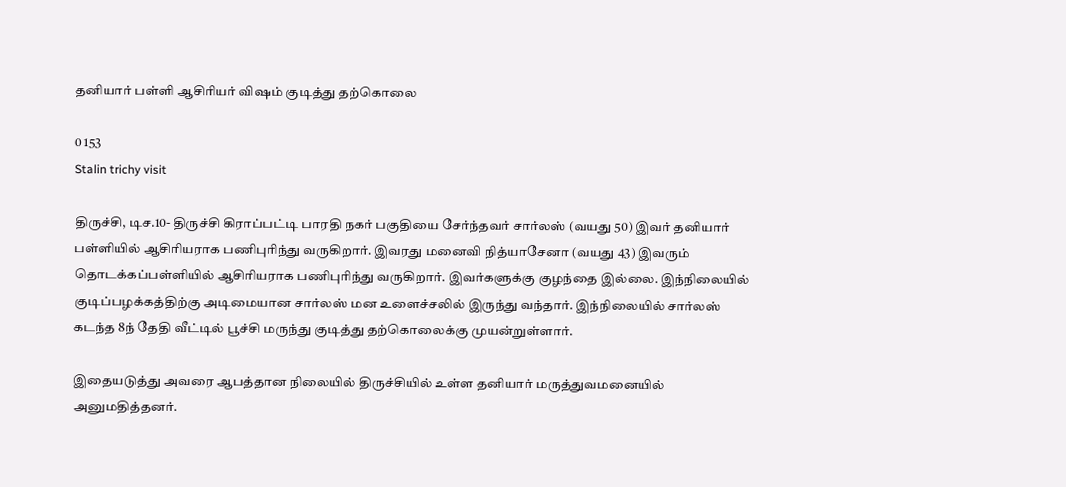தனியார் பள்ளி ஆசிரியர் விஷம் குடித்து தற்கொலை

0 153
Stalin trichy visit

திருச்சி, டிச.10- திருச்சி கிராப்பட்டி பாரதி நகர் பகுதியை சேர்ந்தவர் சார்லஸ் (வயது 50) இவர் தனியார் பள்ளியில் ஆசிரியராக பணிபுரிந்து வருகிறார். இவரது மனைவி நித்யாசேனா (வயது 43) இவரும் தொடக்கப்பள்ளியில் ஆசிரியராக பணிபுரிந்து வருகிறார். இவர்களுக்கு குழந்தை இல்லை. இந்நிலையில் குடிப்பழக்கத்திற்கு அடிமையான சார்லஸ் மன உளைச்சலில் இருந்து வந்தார். இந்நிலையில் சார்லஸ் கடந்த 8ந் தேதி வீட்டில் பூச்சி மருந்து குடித்து தற்கொலைக்கு முயன்றுள்ளார்.

இதையடுத்து அவரை ஆபத்தான நிலையில் திருச்சியில் உள்ள தனியார் மருத்துவமனையில் அனுமதித்தனர்.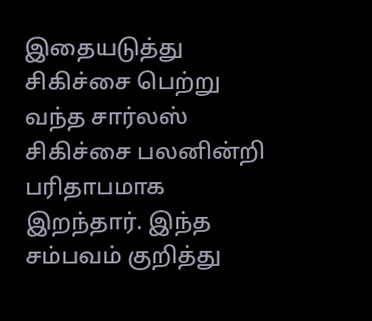இதையடுத்து சிகிச்சை பெற்று வந்த சார்லஸ் சிகிச்சை பலனின்றி பரிதாபமாக இறந்தார். இந்த சம்பவம் குறித்து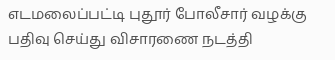எடமலைப்பட்டி புதூர் போலீசார் வழக்கு பதிவு செய்து விசாரணை நடத்தி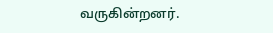வருகின்றனர்.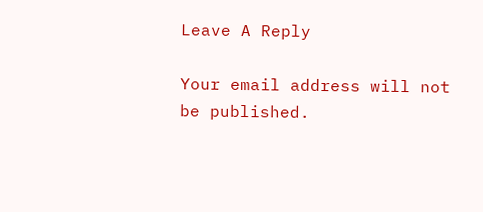Leave A Reply

Your email address will not be published.